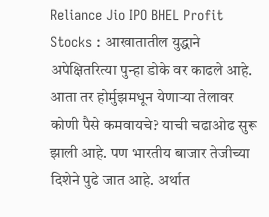Reliance Jio IPO BHEL Profit Stocks : आखातातील युद्धाने अपेक्षितरित्या पुन्हा डोके वर काढले आहे. आता तर होर्मुझमधून येणाऱ्या तेलावर कोणी पैसे कमवायचे? याची चढाओढ सुरू झाली आहे. पण भारतीय बाजार तेजीच्या दिशेने पुढे जात आहे. अर्थात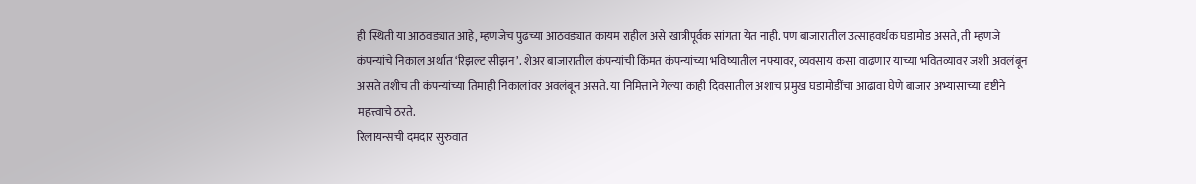ही स्थिती या आठवड्यात आहे, म्हणजेच पुढच्या आठवड्यात कायम राहील असे खात्रीपूर्वक सांगता येत नाही. पण बाजारातील उत्साहवर्धक घडामोड असते, ती म्हणजे कंपन्यांचे निकाल अर्थात ‘रिझल्ट सीझन’. शेअर बाजारातील कंपन्यांची किंमत कंपन्यांच्या भविष्यातील नफ्यावर, व्यवसाय कसा वाढणार याच्या भवितव्यावर जशी अवलंबून असते तशीच ती कंपन्यांच्या तिमाही निकालांवर अवलंबून असते. या निमित्ताने गेल्या काही दिवसातील अशाच प्रमुख घडामोडींचा आढावा घेणे बाजार अभ्यासाच्या दृष्टीने महत्त्वाचे ठरते.
रिलायन्सची दमदार सुरुवात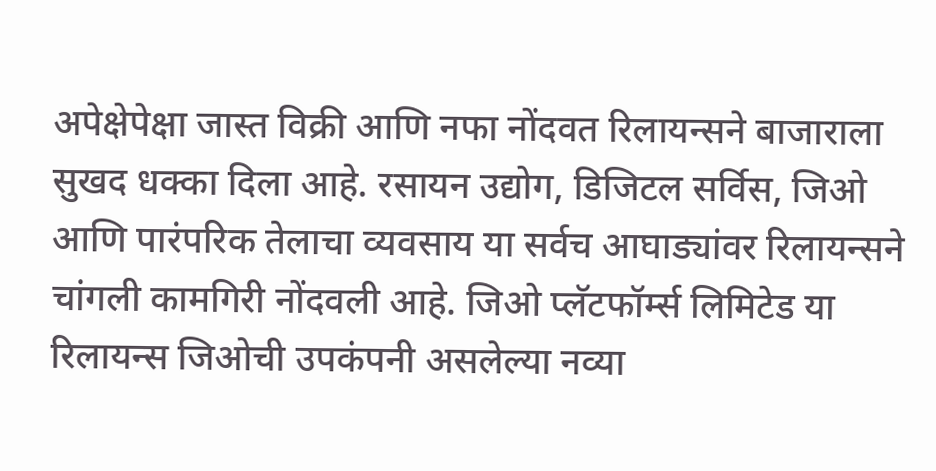अपेक्षेपेक्षा जास्त विक्री आणि नफा नोंदवत रिलायन्सने बाजाराला सुखद धक्का दिला आहे. रसायन उद्योग, डिजिटल सर्विस, जिओ आणि पारंपरिक तेलाचा व्यवसाय या सर्वच आघाड्यांवर रिलायन्सने चांगली कामगिरी नोंदवली आहे. जिओ प्लॅटफॉर्म्स लिमिटेड या रिलायन्स जिओची उपकंपनी असलेल्या नव्या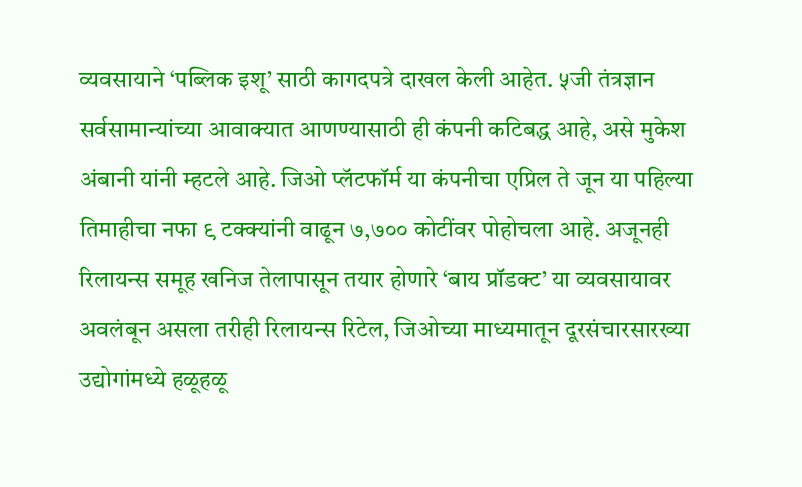व्यवसायाने ‘पब्लिक इशू’ साठी कागदपत्रे दाखल केली आहेत. ५जी तंत्रज्ञान सर्वसामान्यांच्या आवाक्यात आणण्यासाठी ही कंपनी कटिबद्ध आहे, असे मुकेश अंबानी यांनी म्हटले आहे. जिओ प्लॅटफॉर्म या कंपनीचा एप्रिल ते जून या पहिल्या तिमाहीचा नफा ९ टक्क्यांनी वाढून ७,७०० कोटींवर पोहोचला आहे. अजूनही रिलायन्स समूह खनिज तेलापासून तयार होणारे ‘बाय प्रॉडक्ट’ या व्यवसायावर अवलंबून असला तरीही रिलायन्स रिटेल, जिओच्या माध्यमातून दूरसंचारसारख्या उद्योगांमध्ये हळूहळू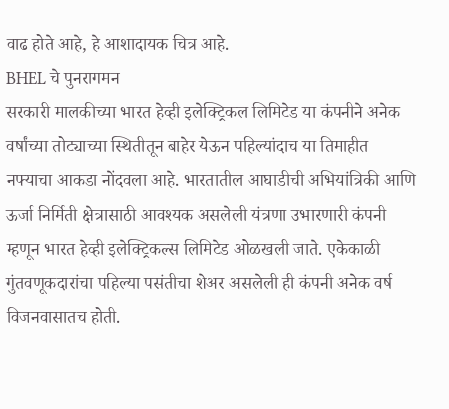वाढ होते आहे, हे आशादायक चित्र आहे.
BHEL चे पुनरागमन
सरकारी मालकीच्या भारत हेव्ही इलेक्ट्रिकल लिमिटेड या कंपनीने अनेक वर्षांच्या तोट्याच्या स्थितीतून बाहेर येऊन पहिल्यांदाच या तिमाहीत नफ्याचा आकडा नोंदवला आहे. भारतातील आघाडीची अभियांत्रिकी आणि ऊर्जा निर्मिती क्षेत्रासाठी आवश्यक असलेली यंत्रणा उभारणारी कंपनी म्हणून भारत हेव्ही इलेक्ट्रिकल्स लिमिटेड ओळखली जाते. एकेकाळी गुंतवणूकदारांचा पहिल्या पसंतीचा शेअर असलेली ही कंपनी अनेक वर्ष विजनवासातच होती.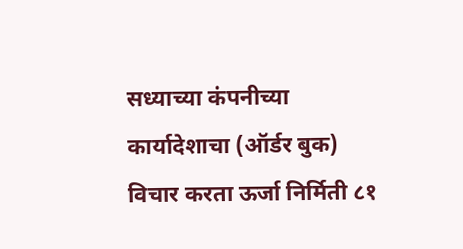सध्याच्या कंपनीच्या कार्यादेशाचा (ऑर्डर बुक) विचार करता ऊर्जा निर्मिती ८१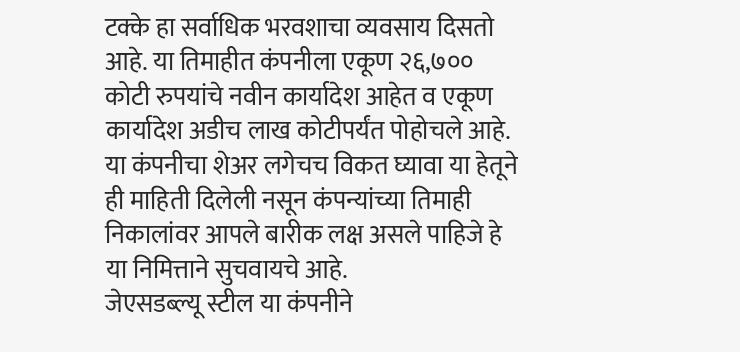टक्के हा सर्वाधिक भरवशाचा व्यवसाय दिसतो आहे. या तिमाहीत कंपनीला एकूण २६,७०० कोटी रुपयांचे नवीन कार्यादेश आहेत व एकूण कार्यादेश अडीच लाख कोटीपर्यंत पोहोचले आहे. या कंपनीचा शेअर लगेचच विकत घ्यावा या हेतूने ही माहिती दिलेली नसून कंपन्यांच्या तिमाही निकालांवर आपले बारीक लक्ष असले पाहिजे हे या निमित्ताने सुचवायचे आहे.
जेएसडब्ल्यू स्टील या कंपनीने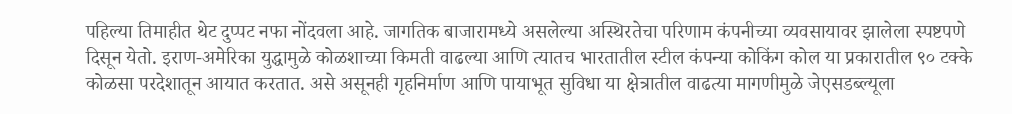पहिल्या तिमाहीत थेट दुप्पट नफा नोंदवला आहे. जागतिक बाजारामध्ये असलेल्या अस्थिरतेचा परिणाम कंपनीच्या व्यवसायावर झालेला स्पष्टपणे दिसून येतो. इराण-अमेरिका युद्धामुळे कोळशाच्या किमती वाढल्या आणि त्यातच भारतातील स्टील कंपन्या कोकिंग कोल या प्रकारातील ९० टक्के कोळसा परदेशातून आयात करतात. असे असूनही गृहनिर्माण आणि पायाभूत सुविधा या क्षेत्रातील वाढत्या मागणीमुळे जेएसडब्ल्यूला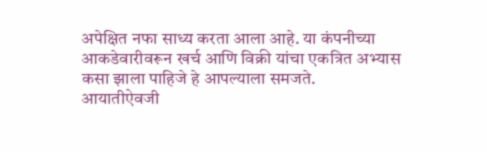अपेक्षित नफा साध्य करता आला आहे. या कंपनीच्या आकडेवारीवरून खर्च आणि विक्री यांचा एकत्रित अभ्यास कसा झाला पाहिजे हे आपल्याला समजते.
आयातीऐवजी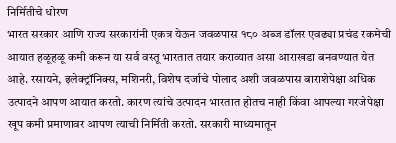निर्मितीचे धोरण
भारत सरकार आणि राज्य सरकारांनी एकत्र येऊन जवळपास १८० अब्ज डॉलर एवढ्या प्रचंड रकमेची आयात हळूहळू कमी करून या सर्व वस्तू भारतात तयार कराव्यात असा आराखडा बनवण्यात येत आहे. रसायने, इलेक्ट्रॉनिक्स, मशिनरी, विशेष दर्जाचे पोलाद अशी जवळपास बाराशेपेक्षा अधिक उत्पादने आपण आयात करतो. कारण त्यांचे उत्पादन भारतात होतच नाही किंवा आपल्या गरजेपेक्षा खूप कमी प्रमाणावर आपण त्याची निर्मिती करतो. सरकारी माध्यमातून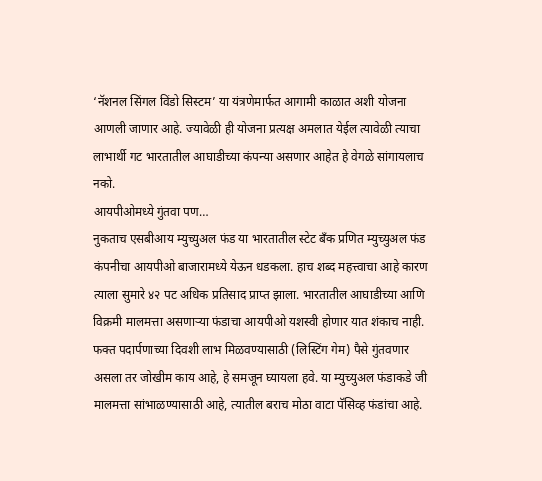‘नॅशनल सिंगल विंडो सिस्टम’ या यंत्रणेमार्फत आगामी काळात अशी योजना आणली जाणार आहे. ज्यावेळी ही योजना प्रत्यक्ष अमलात येईल त्यावेळी त्याचा लाभार्थी गट भारतातील आघाडीच्या कंपन्या असणार आहेत हे वेगळे सांगायलाच नको.
आयपीओमध्ये गुंतवा पण…
नुकताच एसबीआय म्युच्युअल फंड या भारतातील स्टेट बँक प्रणित म्युच्युअल फंड कंपनीचा आयपीओ बाजारामध्ये येऊन धडकला. हाच शब्द महत्त्वाचा आहे कारण त्याला सुमारे ४२ पट अधिक प्रतिसाद प्राप्त झाला. भारतातील आघाडीच्या आणि विक्रमी मालमत्ता असणाऱ्या फंडाचा आयपीओ यशस्वी होणार यात शंकाच नाही. फक्त पदार्पणाच्या दिवशी लाभ मिळवण्यासाठी (लिस्टिंग गेम) पैसे गुंतवणार असला तर जोखीम काय आहे, हे समजून घ्यायला हवे. या म्युच्युअल फंडाकडे जी मालमत्ता सांभाळण्यासाठी आहे, त्यातील बराच मोठा वाटा पॅसिव्ह फंडांचा आहे.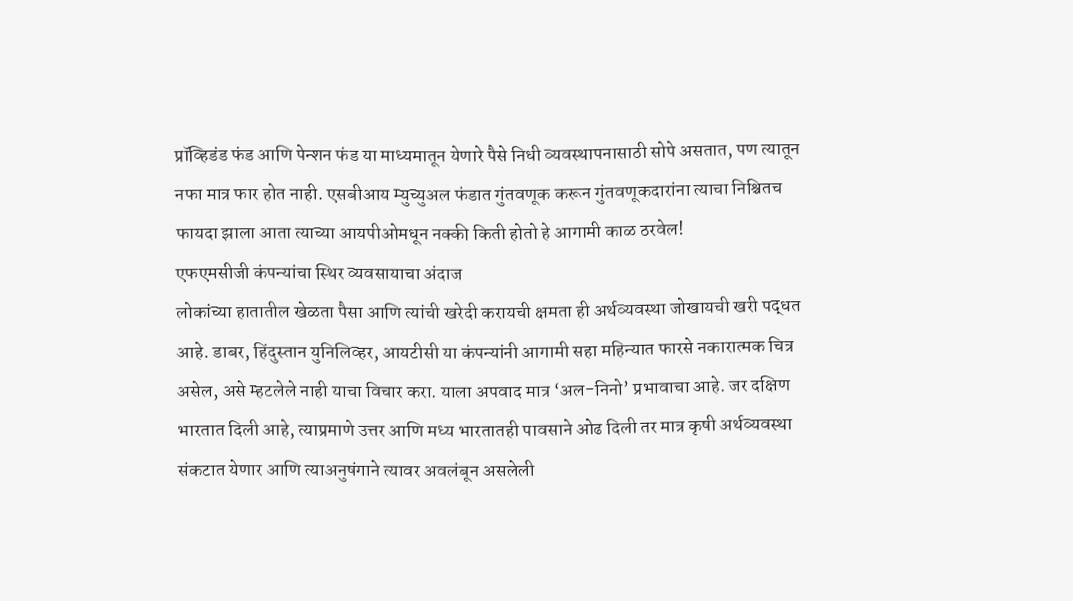प्रॉव्हिडंड फंड आणि पेन्शन फंड या माध्यमातून येणारे पैसे निधी व्यवस्थापनासाठी सोपे असतात, पण त्यातून नफा मात्र फार होत नाही. एसबीआय म्युच्युअल फंडात गुंतवणूक करून गुंतवणूकदारांना त्याचा निश्चितच फायदा झाला आता त्याच्या आयपीओमधून नक्की किती होतो हे आगामी काळ ठरवेल!
एफएमसीजी कंपन्यांचा स्थिर व्यवसायाचा अंदाज
लोकांच्या हातातील खेळता पैसा आणि त्यांची खरेदी करायची क्षमता ही अर्थव्यवस्था जोखायची खरी पद्धत आहे. डाबर, हिंदुस्तान युनिलिव्हर, आयटीसी या कंपन्यांनी आगामी सहा महिन्यात फारसे नकारात्मक चित्र असेल, असे म्हटलेले नाही याचा विचार करा. याला अपवाद मात्र ‘अल-निनो’ प्रभावाचा आहे. जर दक्षिण भारतात दिली आहे, त्याप्रमाणे उत्तर आणि मध्य भारतातही पावसाने ओढ दिली तर मात्र कृषी अर्थव्यवस्था संकटात येणार आणि त्याअनुषंगाने त्यावर अवलंबून असलेली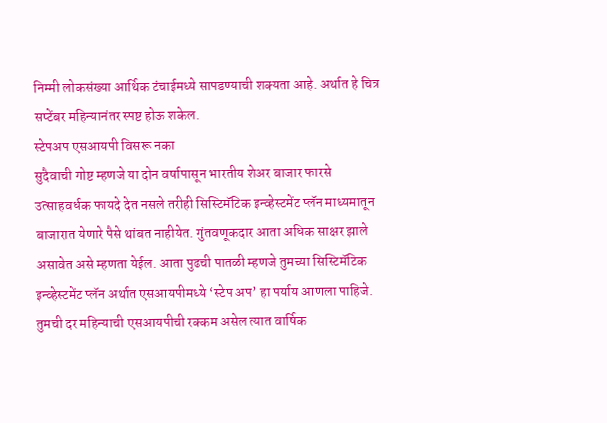निम्मी लोकसंख्या आर्थिक टंचाईमध्ये सापडण्याची शक्यता आहे. अर्थात हे चित्र सप्टेंबर महिन्यानंतर स्पष्ट होऊ शकेल.
स्टेपअप एसआयपी विसरू नका
सुदैवाची गोष्ट म्हणजे या दोन वर्षापासून भारतीय शेअर बाजार फारसे उत्साहवर्धक फायदे देत नसले तरीही सिस्टिमॅटिक इन्व्हेस्टमेंट प्लॅन माध्यमातून बाजारात येणारे पैसे थांबत नाहीयेत. गुंतवणूकदार आता अधिक साक्षर झाले असावेत असे म्हणता येईल. आता पुढची पातळी म्हणजे तुमच्या सिस्टिमॅटिक इन्व्हेस्टमेंट प्लॅन अर्थात एसआयपीमध्ये ‘स्टेप अप’ हा पर्याय आणला पाहिजे. तुमची दर महिन्याची एसआयपीची रक्कम असेल त्यात वार्षिक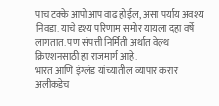पाच टक्के आपोआप वाढ होईल, असा पर्याय अवश्य निवडा. याचे दृश्य परिणाम समोर यायला दहा वर्षे लागतात. पण संपत्ती निर्मिती अर्थात वेल्थ क्रिएशनसाठी हा राजमार्ग आहे.
भारत आणि इंग्लंड यांच्यातील व्यापार करार अलीकडेच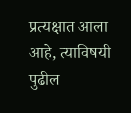प्रत्यक्षात आला आहे, त्याविषयी पुढील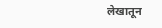लेखातून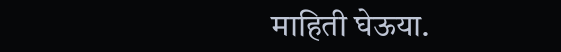माहिती घेऊया.